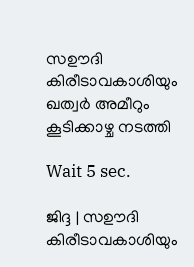സഊദി കിരീടാവകാശിയും ഖത്വര്‍ അമീറും കൂടിക്കാഴ്ച നടത്തി

Wait 5 sec.

ജിദ്ദ | സഊദി കിരീടാവകാശിയും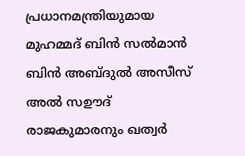പ്രധാനമന്ത്രിയുമായ മുഹമ്മദ് ബിന്‍ സല്‍മാന്‍ ബിന്‍ അബ്ദുല്‍ അസീസ് അല്‍ സഊദ് രാജകുമാരനും ഖത്വര്‍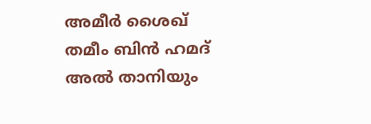അമീര്‍ ശൈഖ് തമീം ബിന്‍ ഹമദ് അല്‍ താനിയും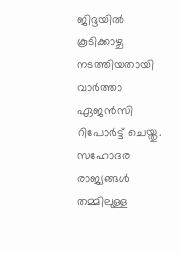ജിദ്ദയില്‍ കൂടിക്കാഴ്ച നടത്തിയതായി വാര്‍ത്താ ഏജന്‍സി റിപോര്‍ട്ട് ചെയ്തു. സഹോദര രാജ്യങ്ങള്‍ തമ്മിലുള്ള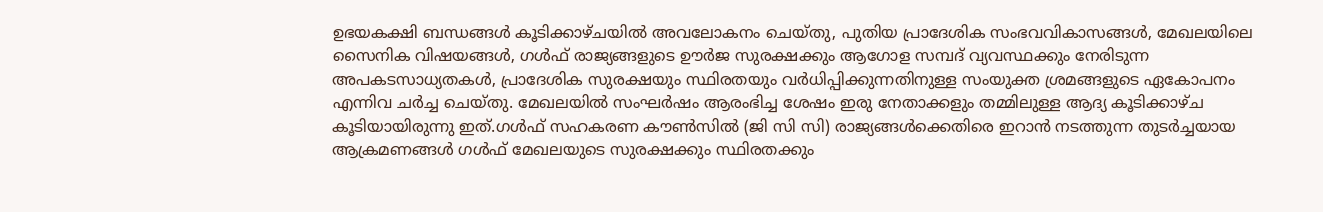ഉഭയകക്ഷി ബന്ധങ്ങള്‍ കൂടിക്കാഴ്ചയില്‍ അവലോകനം ചെയ്തു, പുതിയ പ്രാദേശിക സംഭവവികാസങ്ങള്‍, മേഖലയിലെ സൈനിക വിഷയങ്ങള്‍, ഗള്‍ഫ് രാജ്യങ്ങളുടെ ഊര്‍ജ സുരക്ഷക്കും ആഗോള സമ്പദ് വ്യവസ്ഥക്കും നേരിടുന്ന അപകടസാധ്യതകള്‍, പ്രാദേശിക സുരക്ഷയും സ്ഥിരതയും വര്‍ധിപ്പിക്കുന്നതിനുള്ള സംയുക്ത ശ്രമങ്ങളുടെ ഏകോപനം എന്നിവ ചര്‍ച്ച ചെയ്തു. മേഖലയില്‍ സംഘര്‍ഷം ആരംഭിച്ച ശേഷം ഇരു നേതാക്കളും തമ്മിലുള്ള ആദ്യ കൂടിക്കാഴ്ച കൂടിയായിരുന്നു ഇത്.ഗള്‍ഫ് സഹകരണ കൗണ്‍സില്‍ (ജി സി സി) രാജ്യങ്ങള്‍ക്കെതിരെ ഇറാന്‍ നടത്തുന്ന തുടര്‍ച്ചയായ ആക്രമണങ്ങള്‍ ഗള്‍ഫ് മേഖലയുടെ സുരക്ഷക്കും സ്ഥിരതക്കും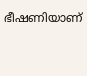ഭീഷണിയാണ്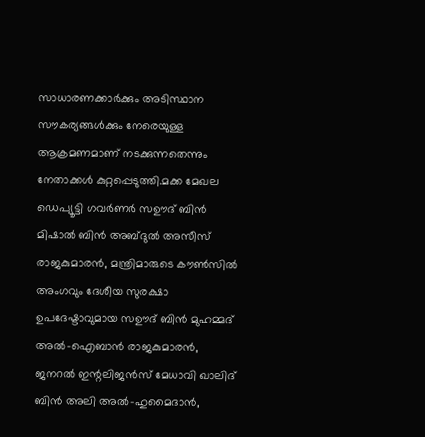സാധാരണക്കാര്‍ക്കും അടിസ്ഥാന സൗകര്യങ്ങള്‍ക്കും നേരെയുള്ള ആക്രമണമാണ് നടക്കുന്നതെന്നും നേതാക്കള്‍ കുറ്റപ്പെടുത്തി.മക്ക മേഖല ഡെപ്യൂട്ടി ഗവര്‍ണര്‍ സഊദ് ബിന്‍ മിഷാല്‍ ബിന്‍ അബ്ദുല്‍ അസീസ് രാജകുമാരന്‍, മന്ത്രിമാരുടെ കൗണ്‍സില്‍ അംഗവും ദേശീയ സുരക്ഷാ ഉപദേഷ്ടാവുമായ സഊദ് ബിന്‍ മുഹമ്മദ് അല്‍-ഐബാന്‍ രാജകുമാരന്‍, ജനറല്‍ ഇന്റലിജന്‍സ് മേധാവി ഖാലിദ് ബിന്‍ അലി അല്‍-ഹുമൈദാന്‍,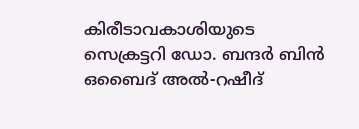കിരീടാവകാശിയുടെ സെക്രട്ടറി ഡോ. ബന്ദര്‍ ബിന്‍ ഒബൈദ് അല്‍-റഷീദ്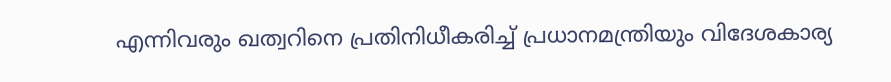എന്നിവരും ഖത്വറിനെ പ്രതിനിധീകരിച്ച് പ്രധാനമന്ത്രിയും വിദേശകാര്യ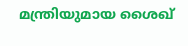മന്ത്രിയുമായ ശൈഖ്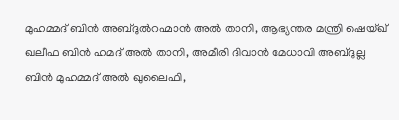മുഹമ്മദ് ബിന്‍ അബ്ദുല്‍റഹ്മാന്‍ അല്‍ താനി, ആഭ്യന്തര മന്ത്രി ഷെയ്ഖ് ഖലീഫ ബിന്‍ ഹമദ് അല്‍ താനി, അമീരി ദിവാന്‍ മേധാവി അബ്ദുല്ല ബിന്‍ മുഹമ്മദ് അല്‍ ഖുലൈഫി,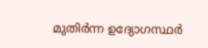മുതിര്‍ന്ന ഉദ്യോഗസ്ഥര്‍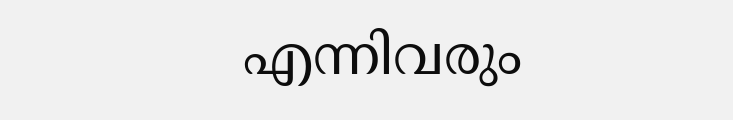എന്നിവരും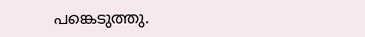പങ്കെടുത്തു.